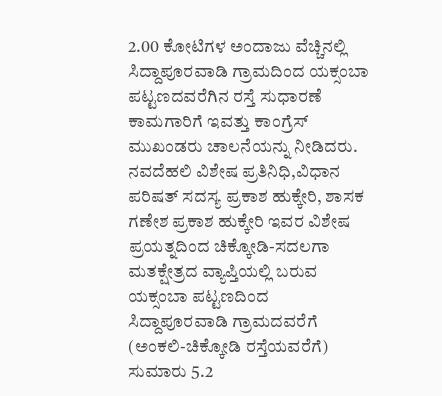2.00 ಕೋಟಿಗಳ ಅಂದಾಜು ವೆಚ್ಚಿನಲ್ಲಿ ಸಿದ್ದಾಪೂರವಾಡಿ ಗ್ರಾಮದಿಂದ ಯಕ್ಸಂಬಾ ಪಟ್ಟಣದವರೆಗಿನ ರಸ್ತೆ ಸುಧಾರಣೆ ಕಾಮಗಾರಿಗೆ ಇವತ್ತು ಕಾಂಗ್ರೆಸ್ ಮುಖಂಡರು ಚಾಲನೆಯನ್ನು ನೀಡಿದರು.
ನವದೆಹಲಿ ವಿಶೇಷ ಪ್ರತಿನಿಧಿ,ವಿಧಾನ ಪರಿಷತ್ ಸದಸ್ಯ ಪ್ರಕಾಶ ಹುಕ್ಕೇರಿ, ಶಾಸಕ ಗಣೇಶ ಪ್ರಕಾಶ ಹುಕ್ಕೇರಿ ಇವರ ವಿಶೇಷ ಪ್ರಯತ್ನದಿಂದ ಚಿಕ್ಕೋಡಿ-ಸದಲಗಾ ಮತಕ್ಷೇತ್ರದ ವ್ಯಾಪ್ತಿಯಲ್ಲಿ ಬರುವ ಯಕ್ಸಂಬಾ ಪಟ್ಟಣದಿಂದ ಸಿದ್ದಾಪೂರವಾಡಿ ಗ್ರಾಮದವರೆಗೆ (ಅಂಕಲಿ-ಚಿಕ್ಕೋಡಿ ರಸ್ತೆಯವರೆಗೆ) ಸುಮಾರು 5.2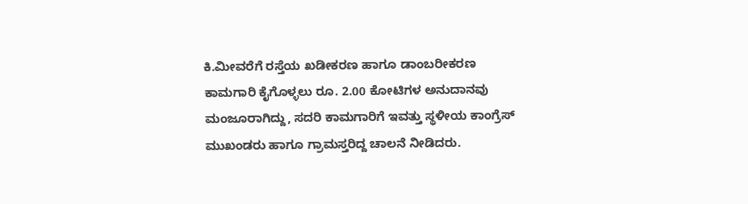ಕಿ.ಮೀವರೆಗೆ ರಸ್ತೆಯ ಖಡೀಕರಣ ಹಾಗೂ ಡಾಂಬರೀಕರಣ ಕಾಮಗಾರಿ ಕೈಗೊಳ್ಳಲು ರೂ. 2.00 ಕೋಟಿಗಳ ಅನುದಾನವು ಮಂಜೂರಾಗಿದ್ದು, ಸದರಿ ಕಾಮಗಾರಿಗೆ ಇವತ್ತು ಸ್ಥಳೀಯ ಕಾಂಗ್ರೆಸ್ ಮುಖಂಡರು ಹಾಗೂ ಗ್ರಾಮಸ್ತರಿದ್ದ ಚಾಲನೆ ನೀಡಿದರು.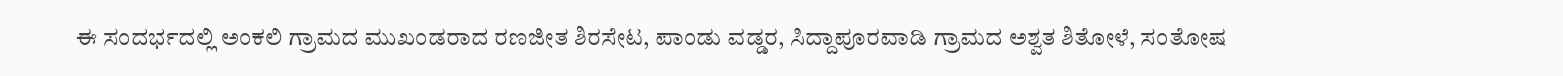ಈ ಸಂದರ್ಭದಲ್ಲಿ ಅಂಕಲಿ ಗ್ರಾಮದ ಮುಖಂಡರಾದ ರಣಜೀತ ಶಿರಸೇಟ, ಪಾಂಡು ವಡ್ಡರ, ಸಿದ್ದಾಪೂರವಾಡಿ ಗ್ರಾಮದ ಅಶ್ವತ ಶಿತೋಳೆ, ಸಂತೋಷ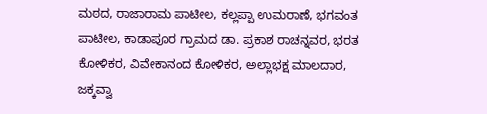ಮಠದ, ರಾಜಾರಾಮ ಪಾಟೀಲ, ಕಲ್ಲಪ್ಪಾ ಉಮರಾಣೆ, ಭಗವಂತ ಪಾಟೀಲ, ಕಾಡಾಪೂರ ಗ್ರಾಮದ ಡಾ. ಪ್ರಕಾಶ ರಾಚನ್ನವರ, ಭರತ ಕೋಳಿಕರ, ವಿವೇಕಾನಂದ ಕೋಳಿಕರ, ಅಲ್ಲಾಭಕ್ಷ ಮಾಲದಾರ, ಜಕ್ಕವ್ವಾ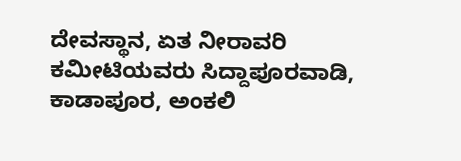ದೇವಸ್ಥಾನ, ಏತ ನೀರಾವರಿ ಕಮೀಟಿಯವರು ಸಿದ್ದಾಪೂರವಾಡಿ, ಕಾಡಾಪೂರ, ಅಂಕಲಿ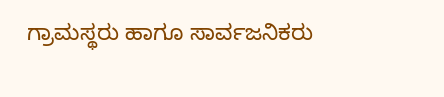ಗ್ರಾಮಸ್ಥರು ಹಾಗೂ ಸಾರ್ವಜನಿಕರು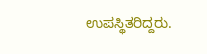ಉಪಸ್ಥಿತರಿದ್ದರು.